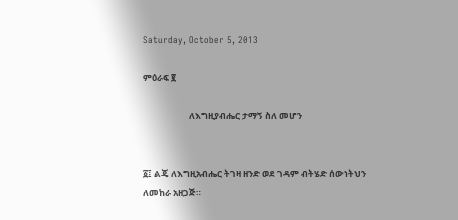Saturday, October 5, 2013

ምዕራፍ ፪

                       ለእግዚያብሔር ታማኝ ስለ መሆን


፩፤ ልጄ ለእግዚአብሔር ትገዛ ዘንድ ወደ ገዳም ብትሄድ ሰውነትህን ለመከራ አዘጋጅ።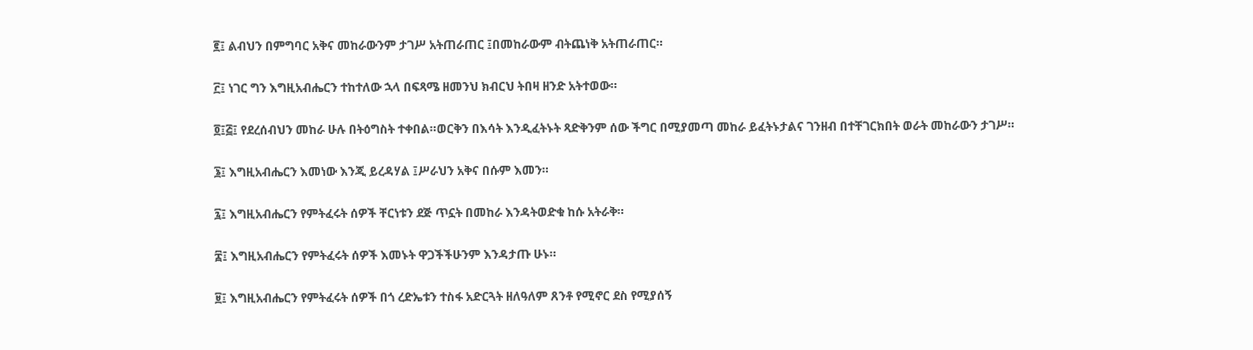፪፤ ልብህን በምግባር አቅና መከራውንም ታገሥ አትጠራጠር ፤በመከራውም ብትጨነቅ አትጠራጠር።

፫፤ ነገር ግን እግዚአብሔርን ተከተለው ኋላ በፍጻሜ ዘመንህ ክብርህ ትበዛ ዘንድ አትተወው።

፬፤፭፤ የደረሰብህን መከራ ሁሉ በትዕግስት ተቀበል።ወርቅን በእሳት እንዲፈትኑት ጻድቅንም ሰው ችግር በሚያመጣ መከራ ይፈትኑታልና ገንዘብ በተቸገርክበት ወራት መከራውን ታገሥ።

፮፤ እግዚአብሔርን እመነው እንጂ ይረዳሃል ፤ሥራህን አቅና በሱም እመን።

፯፤ እግዚአብሔርን የምትፈሩት ሰዎች ቸርነቱን ደጅ ጥኗት በመከራ እንዳትወድቁ ከሱ አትራቅ።

፰፤ እግዚአብሔርን የምትፈሩት ሰዎች እመኑት ዋጋችችሁንም እንዳታጡ ሁኑ።

፱፤ እግዚአብሔርን የምትፈሩት ሰዎች በጎ ረድኤቱን ተስፋ አድርጓት ዘለዓለም ጸንቶ የሚኖር ደስ የሚያሰኝ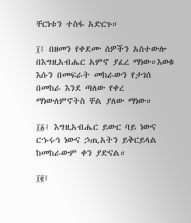ቸርነቱን ተስፋ አድርጉ።

፲፤ በዘመን የቀደሙ ሰዎችን አስተውሎ በእግዚአብሔር አምኖ ያፈረ ማነው።እወቁ እሱን በመፍራት መከራውን የታገሰ በመከራ እንደ ጣለው የቀረ ማነውለምኖትስ ቸል ያለው ማነው።

፲፩፤ እግዚአብሔር ይውር ባይ ነውና ርኁሩኅ ነውና ኃጢአትን ይቅርይላል ከመከራውም ቀን ያድናል።

፲፪፤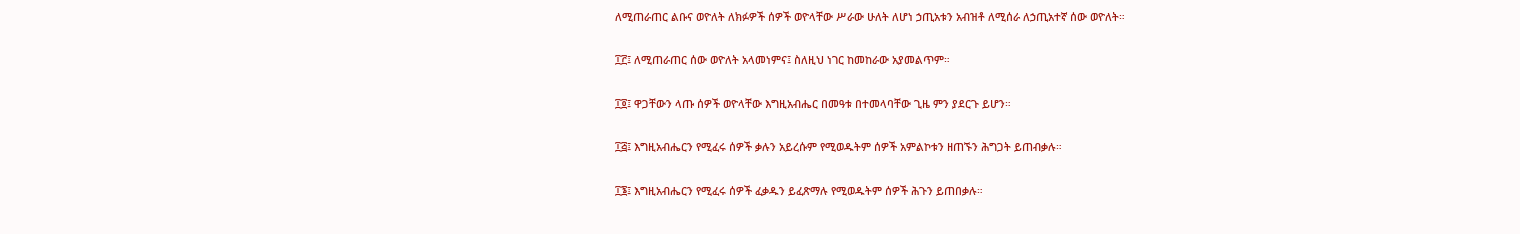ለሚጠራጠር ልቡና ወዮለት ለክፉዎች ሰዎች ወዮላቸው ሥራው ሁለት ለሆነ ኃጢአቱን አብዝቶ ለሚሰራ ለኃጢአተኛ ሰው ወዮለት።

፲፫፤ ለሚጠራጠር ሰው ወዮለት አላመነምና፤ ስለዚህ ነገር ከመከራው አያመልጥም።

፲፬፤ ዋጋቸውን ላጡ ሰዎች ወዮላቸው እግዚአብሔር በመዓቱ በተመላባቸው ጊዜ ምን ያደርጉ ይሆን።

፲፭፤ እግዚአብሔርን የሚፈሩ ሰዎች ቃሉን አይረሱም የሚወዱትም ሰዎች አምልኮቱን ዘጠኙን ሕግጋት ይጠብቃሉ።

፲፮፤ እግዚአብሔርን የሚፈሩ ሰዎች ፈቃዱን ይፈጽማሉ የሚወዱትም ሰዎች ሕጉን ይጠበቃሉ።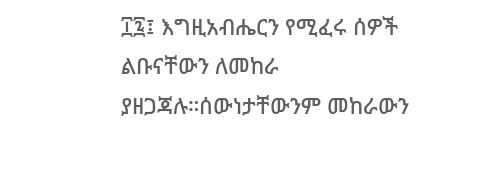፲፯፤ እግዚአብሔርን የሚፈሩ ሰዎች ልቡናቸውን ለመከራ ያዘጋጃሉ።ሰውነታቸውንም መከራውን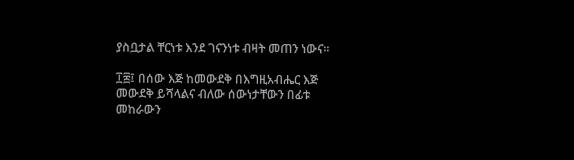ያስቧታል ቸርነቱ እንደ ገናንነቱ ብዛት መጠን ነውና።

፲፰፤ በሰው እጅ ከመውደቅ በእግዚአብሔር እጅ መውደቅ ይሻላልና ብለው ሰውነታቸውን በፊቱ መከራውን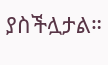ያስችሏታል።